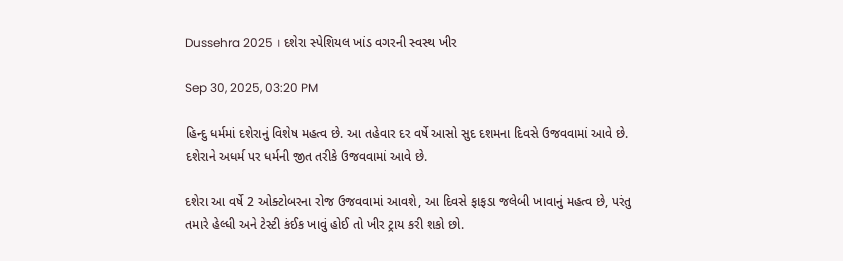Dussehra 2025 । દશેરા સ્પેશિયલ ખાંડ વગરની સ્વસ્થ ખીર

Sep 30, 2025, 03:20 PM

હિન્દુ ધર્મમાં દશેરાનું વિશેષ મહત્વ છે. આ તહેવાર દર વર્ષે આસો સુદ દશમના દિવસે ઉજવવામાં આવે છે. દશેરાને અધર્મ પર ધર્મની જીત તરીકે ઉજવવામાં આવે છે.

દશેરા આ વર્ષે 2 ઓક્ટોબરના રોજ ઉજવવામાં આવશે, આ દિવસે ફાફડા જલેબી ખાવાનું મહત્વ છે, પરંતુ તમારે હેલ્ધી અને ટેસ્ટી કંઈક ખાવું હોઈ તો ખીર ટ્રાય કરી શકો છો.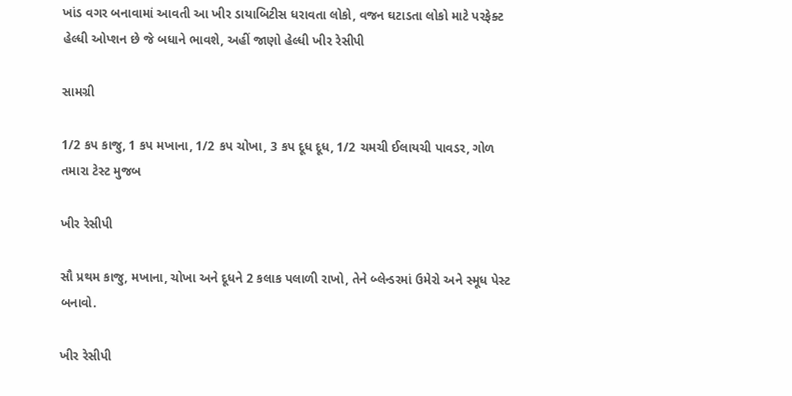ખાંડ વગર બનાવામાં આવતી આ ખીર ડાયાબિટીસ ધરાવતા લોકો, વજન ઘટાડતા લોકો માટે પરફેક્ટ હેલ્ધી ઓપ્શન છે જે બધાને ભાવશે, અહીં જાણો હેલ્ધી ખીર રેસીપી

સામગ્રી

1/2 કપ કાજુ, 1 કપ મખાના, 1/2 કપ ચોખા, 3 કપ દૂધ દૂધ, 1/2 ચમચી ઈલાયચી પાવડર, ગોળ તમારા ટેસ્ટ મુજબ

ખીર રેસીપી

સૌ પ્રથમ કાજુ, મખાના, ચોખા અને દૂધને 2 કલાક પલાળી રાખો, તેને બ્લેન્ડરમાં ઉમેરો અને સ્મૂધ પેસ્ટ બનાવો.

ખીર રેસીપી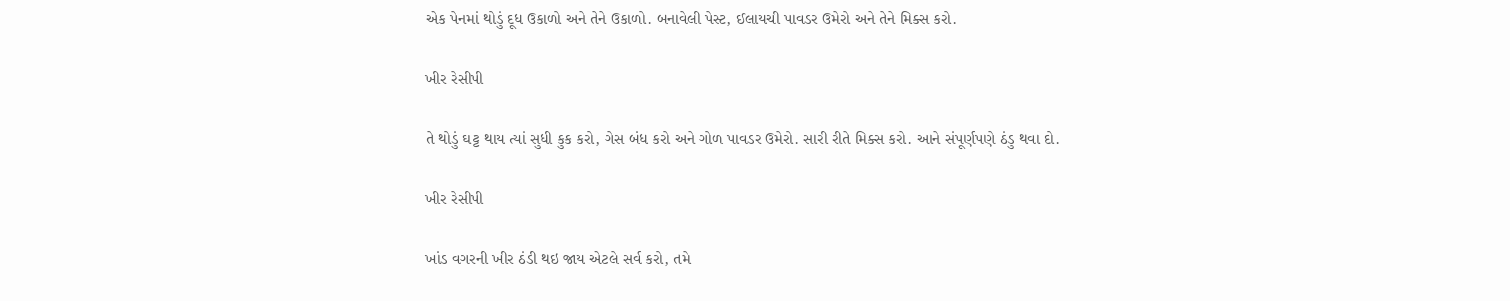એક પેનમાં થોડું દૂધ ઉકાળો અને તેને ઉકાળો. બનાવેલી પેસ્ટ, ઈલાયચી પાવડર ઉમેરો અને તેને મિક્સ કરો.

ખીર રેસીપી

તે થોડું ઘટ્ટ થાય ત્યાં સુધી કુક કરો, ગેસ બંધ કરો અને ગોળ પાવડર ઉમેરો. સારી રીતે મિક્સ કરો. આને સંપૂર્ણપણે ઠંડુ થવા દો.

ખીર રેસીપી

ખાંડ વગરની ખીર ઠંડી થઇ જાય એટલે સર્વ કરો, તમે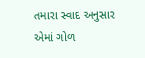તમારા સ્વાદ અનુસાર એમાં ગોળ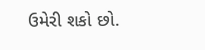ઉમેરી શકો છો.